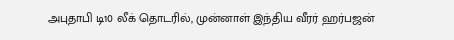அபுதாபி டி10 லீக் தொடரில், முன்னாள் இந்திய வீரர் ஹர்பஜன்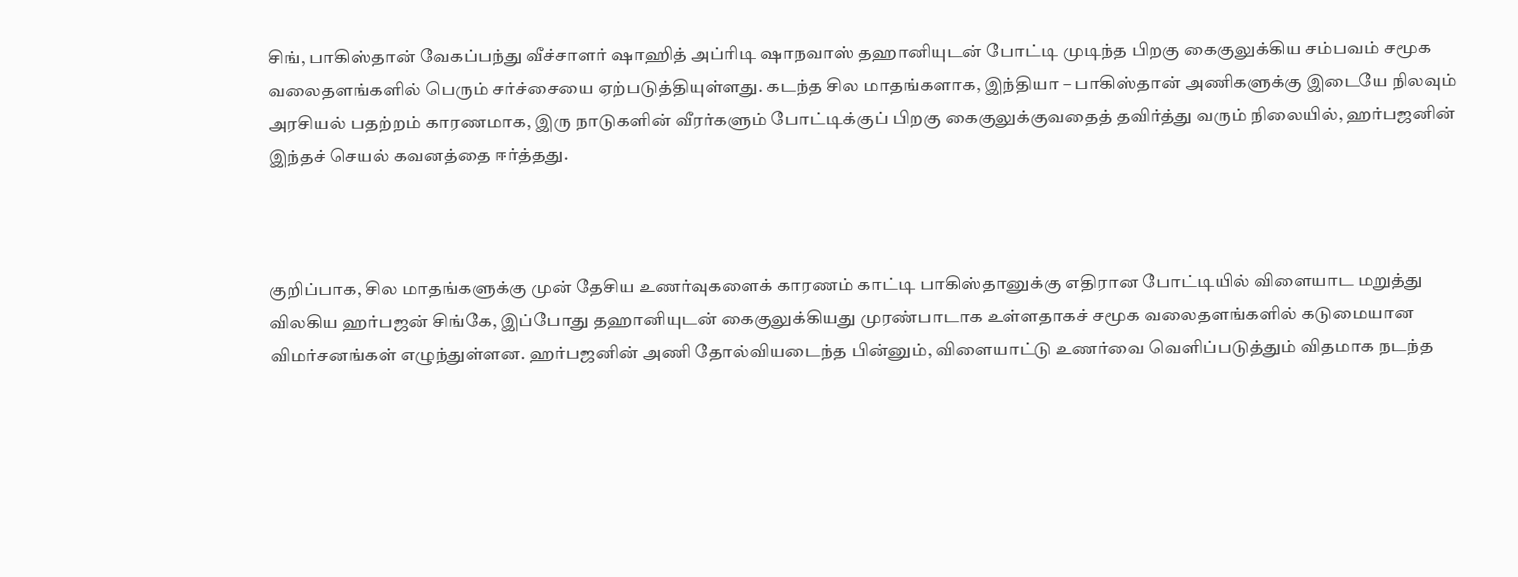சிங், பாகிஸ்தான் வேகப்பந்து வீச்சாளர் ஷாஹித் அப்ரிடி ஷாநவாஸ் தஹானியுடன் போட்டி முடிந்த பிறகு கைகுலுக்கிய சம்பவம் சமூக வலைதளங்களில் பெரும் சர்ச்சையை ஏற்படுத்தியுள்ளது. கடந்த சில மாதங்களாக, இந்தியா – பாகிஸ்தான் அணிகளுக்கு இடையே நிலவும் அரசியல் பதற்றம் காரணமாக, இரு நாடுகளின் வீரர்களும் போட்டிக்குப் பிறகு கைகுலுக்குவதைத் தவிர்த்து வரும் நிலையில், ஹர்பஜனின் இந்தச் செயல் கவனத்தை ஈர்த்தது.



குறிப்பாக, சில மாதங்களுக்கு முன் தேசிய உணர்வுகளைக் காரணம் காட்டி பாகிஸ்தானுக்கு எதிரான போட்டியில் விளையாட மறுத்து விலகிய ஹர்பஜன் சிங்கே, இப்போது தஹானியுடன் கைகுலுக்கியது முரண்பாடாக உள்ளதாகச் சமூக வலைதளங்களில் கடுமையான விமர்சனங்கள் எழுந்துள்ளன. ஹர்பஜனின் அணி தோல்வியடைந்த பின்னும், விளையாட்டு உணர்வை வெளிப்படுத்தும் விதமாக நடந்த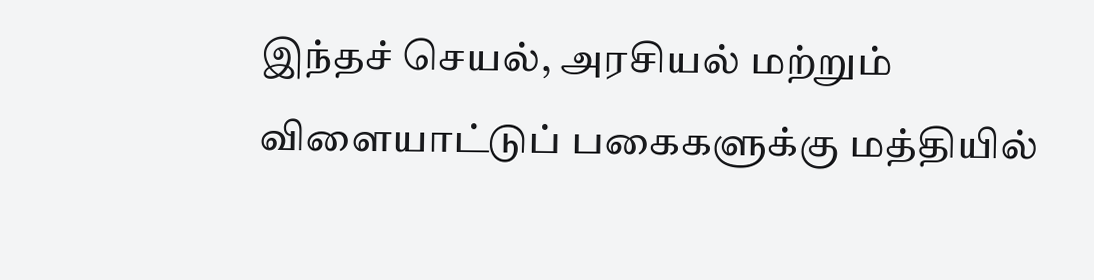இந்தச் செயல், அரசியல் மற்றும் விளையாட்டுப் பகைகளுக்கு மத்தியில்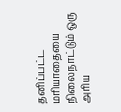தனிப்பட்ட மரியாதையை நிலைநாட்டும் ஒரு அரிய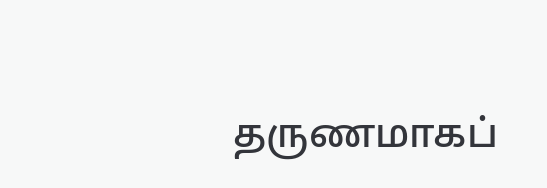தருணமாகப்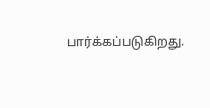பார்க்கப்படுகிறது.